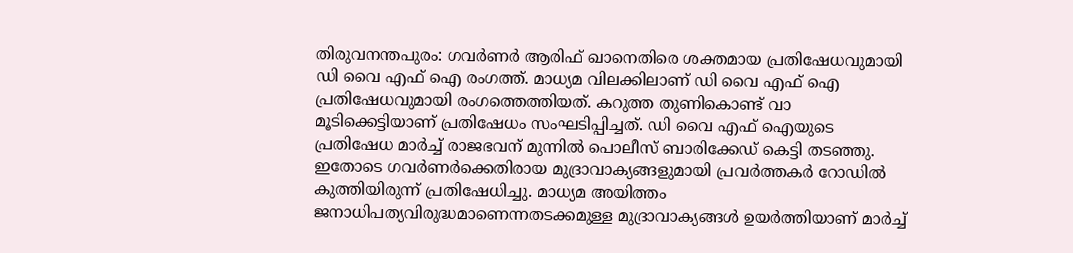തിരുവനന്തപുരം: ഗവർണർ ആരിഫ് ഖാനെതിരെ ശക്തമായ പ്രതിഷേധവുമായി ഡി വൈ എഫ് ഐ രംഗത്ത്. മാധ്യമ വിലക്കിലാണ് ഡി വൈ എഫ് ഐ പ്രതിഷേധവുമായി രംഗത്തെത്തിയത്. കറുത്ത തുണികൊണ്ട് വാ മൂടിക്കെട്ടിയാണ് പ്രതിഷേധം സംഘടിപ്പിച്ചത്. ഡി വൈ എഫ് ഐയുടെ പ്രതിഷേധ മാർച്ച് രാജഭവന് മുന്നിൽ പൊലീസ് ബാരിക്കേഡ് കെട്ടി തടഞ്ഞു. ഇതോടെ ഗവർണർക്കെതിരായ മുദ്രാവാക്യങ്ങളുമായി പ്രവർത്തകർ റോഡിൽ കുത്തിയിരുന്ന് പ്രതിഷേധിച്ചു. മാധ്യമ അയിത്തം ജനാധിപത്യവിരുദ്ധമാണെന്നതടക്കമുള്ള മുദ്രാവാക്യങ്ങൾ ഉയർത്തിയാണ് മാർച്ച്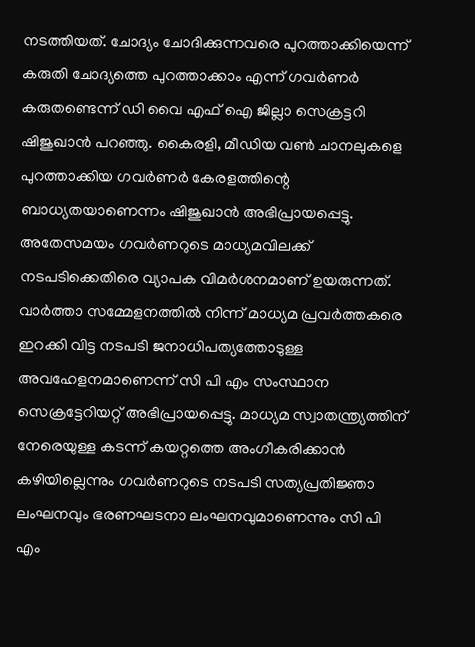നടത്തിയത്. ചോദ്യം ചോദിക്കുന്നവരെ പുറത്താക്കിയെന്ന് കരുതി ചോദ്യത്തെ പുറത്താക്കാം എന്ന് ഗവർണർ കരുതണ്ടെന്ന് ഡി വൈ എഫ് ഐ ജില്ലാ സെക്രട്ടറി ഷിജുഖാൻ പറഞ്ഞു. കൈരളി, മീഡിയ വൺ ചാനലുകളെ പുറത്താക്കിയ ഗവർണർ കേരളത്തിന്റെ ബാധ്യതയാണെന്നം ഷിജുഖാൻ അഭിപ്രായപ്പെട്ടു.
അതേസമയം ഗവർണറുടെ മാധ്യമവിലക്ക് നടപടിക്കെതിരെ വ്യാപക വിമർശനമാണ് ഉയരുന്നത്. വാർത്താ സമ്മേളനത്തിൽ നിന്ന് മാധ്യമ പ്രവർത്തകരെ ഇറക്കി വിട്ട നടപടി ജനാധിപത്യത്തോടുള്ള അവഹേളനമാണെന്ന് സി പി എം സംസ്ഥാന സെക്രട്ടേറിയറ്റ് അഭിപ്രായപ്പെട്ടു. മാധ്യമ സ്വാതന്ത്ര്യത്തിന് നേരെയുള്ള കടന്ന് കയറ്റത്തെ അംഗീകരിക്കാൻ കഴിയില്ലെന്നും ഗവർണറുടെ നടപടി സത്യപ്രതിജ്ഞാ ലംഘനവും ഭരണഘടനാ ലംഘനവുമാണെന്നും സി പി എം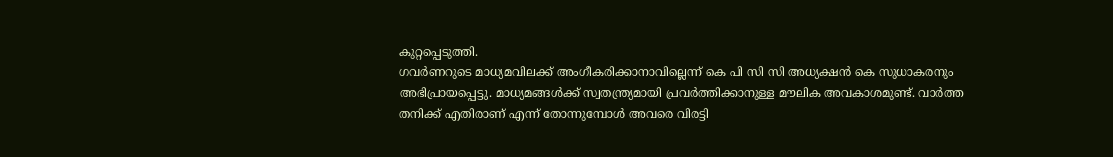കുറ്റപ്പെടുത്തി.
ഗവർണറുടെ മാധ്യമവിലക്ക് അംഗീകരിക്കാനാവില്ലെന്ന് കെ പി സി സി അധ്യക്ഷൻ കെ സുധാകരനും അഭിപ്രായപ്പെട്ടു. മാധ്യമങ്ങൾക്ക് സ്വതന്ത്ര്യമായി പ്രവർത്തിക്കാനുള്ള മൗലിക അവകാശമുണ്ട്. വാർത്ത തനിക്ക് എതിരാണ് എന്ന് തോന്നുമ്പോൾ അവരെ വിരട്ടി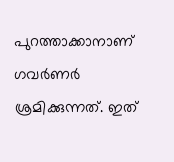പുറത്താക്കാനാണ് ഗവർണർ ശ്രമിക്കുന്നത്. ഇത്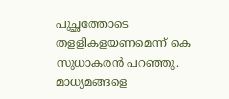പുച്ഛത്തോടെ തളളികളയണമെന്ന് കെ സുധാകരൻ പറഞ്ഞു. മാധ്യമങ്ങളെ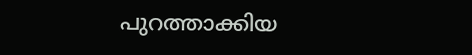പുറത്താക്കിയ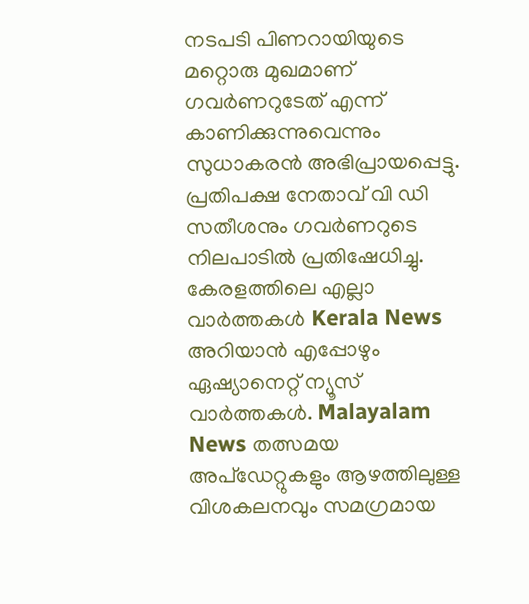നടപടി പിണറായിയുടെ മറ്റൊരു മുഖമാണ് ഗവർണറുടേത് എന്ന് കാണിക്കുന്നുവെന്നും സുധാകരൻ അഭിപ്രായപ്പെട്ടു. പ്രതിപക്ഷ നേതാവ് വി ഡി സതീശനും ഗവർണറുടെ നിലപാടിൽ പ്രതിഷേധിച്ചു.
കേരളത്തിലെ എല്ലാ വാർത്തകൾ Kerala News അറിയാൻ എപ്പോഴും ഏഷ്യാനെറ്റ് ന്യൂസ് വാർത്തകൾ. Malayalam News തത്സമയ അപ്ഡേറ്റുകളും ആഴത്തിലുള്ള വിശകലനവും സമഗ്രമായ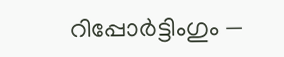റിപ്പോർട്ടിംഗും —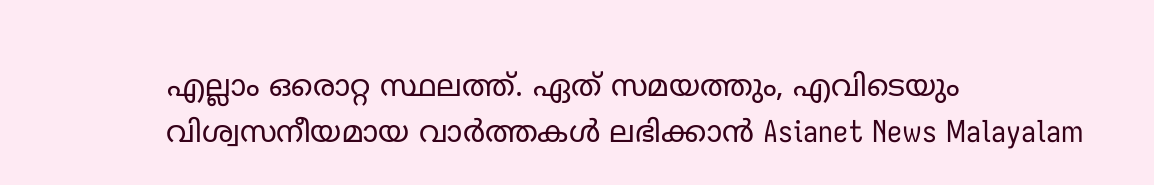എല്ലാം ഒരൊറ്റ സ്ഥലത്ത്. ഏത് സമയത്തും, എവിടെയും വിശ്വസനീയമായ വാർത്തകൾ ലഭിക്കാൻ Asianet News Malayalam